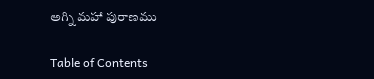అగ్ని మహా పురాణము

Table of Contents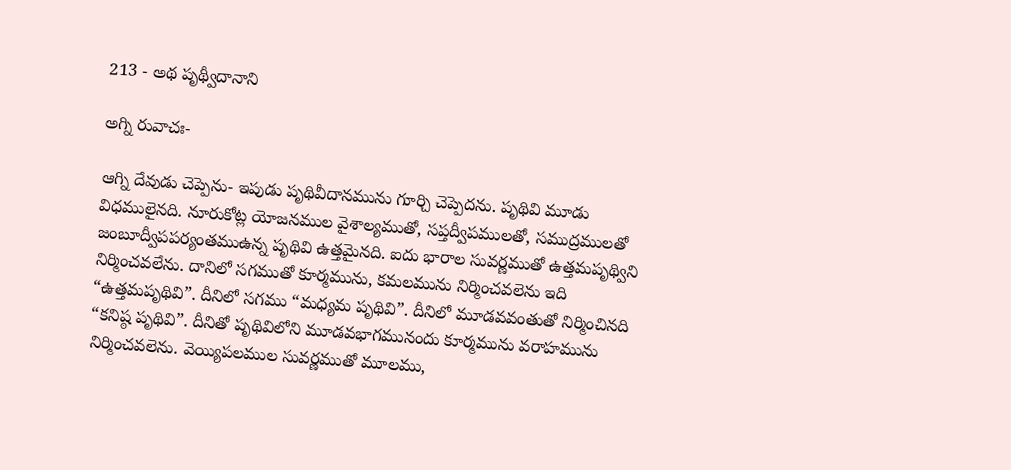213 - అథ పృథ్వీదానాని

అగ్ని రువాచః-

ఆగ్ని దేవుడు చెప్పెను- ఇపుడు పృథివీదానమును గూర్చి చెప్పెదను. పృథివి మూడు విధములైనది. నూరుకోట్ల యోజనముల వైశాల్యముతో, సప్తద్వీపములతో, సముద్రములతో జంబూద్వీపపర్యంతముఉన్న పృథివి ఉత్తమైనది. ఐదు భారాల సువర్ణముతో ఉత్తమపృథ్విని నిర్మించవలేను. దానిలో సగముతో కూర్మమును, కమలమును నిర్మించవలెను ఇది “ఉత్తమపృథివి”. దీనిలో సగము “మధ్యమ పృథివి”. దీనిలో మూడవవంతుతో నిర్మించినది “కనిష్ఠ పృథివి”. దీనితో పృథివిలోని మూడవభాగమునందు కూర్మమును వరాహమును నిర్మించవలెను. వెయ్యిపలముల సువర్ణముతో మూలము,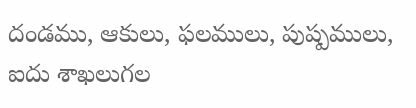దండము, ఆకులు, ఫలములు, పుష్పములు, ఐదు శాఖలుగల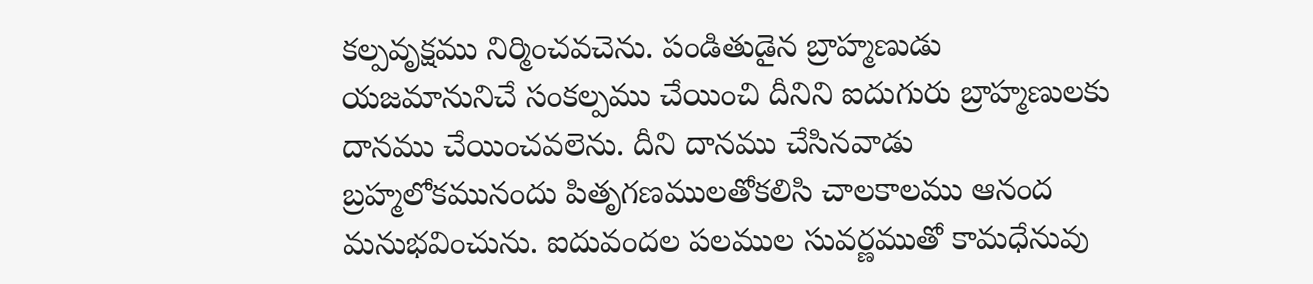కల్పవృక్షము నిర్మించవచెను. పండితుడైన బ్రాహ్మణుడు యజమానునిచే సంకల్పము చేయించి దీనిని ఐదుగురు బ్రాహ్మణులకు దానము చేయించవలెను. దీని దానము చేసినవాడు బ్రహ్మలోకమునందు పితృగణములతోకలిసి చాలకాలము ఆనంద మనుభవించును. ఐదువందల పలముల సువర్ణముతో కామధేనువు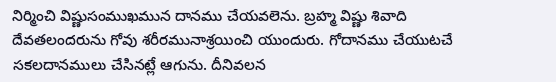నిర్మించి విష్ణుసంముఖమున దానము చేయవలెను. బ్రహ్మ విష్ణు శివాది దేవతలందరును గోవు శరీరమునాశ్రయించి యుందురు. గోదానము చేయుటచే సకలదానములు చేసినట్లే ఆగును. దీనివలన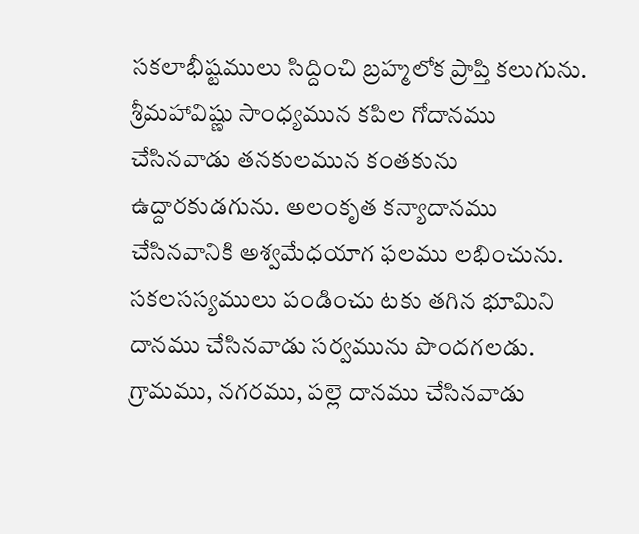సకలాభీష్టములు సిద్దించి బ్రహ్మలోక ప్రాప్తి కలుగును. శ్రీమహావిష్ణు సాంధ్యమున కపిల గోదానము చేసినవాడు తనకులమున కంతకును ఉద్దారకుడగును. అలంకృత కన్యాదానము చేసినవానికి అశ్వమేధయాగ ఫలము లభించును. సకలసస్యములు పండించు టకు తగిన భూమిని దానము చేసినవాడు సర్వమును పొందగలడు. గ్రామము, నగరము, పల్లె దానము చేసినవాడు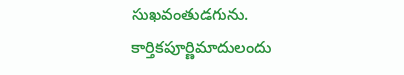సుఖవంతుడగును. కార్తికపూర్ణిమాదులందు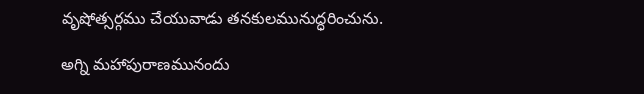వృషోత్సర్గము చేయువాడు తనకులమునుద్ధరించును.

అగ్ని మహాపురాణమునందు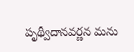పృథ్వీదానవర్ణన మను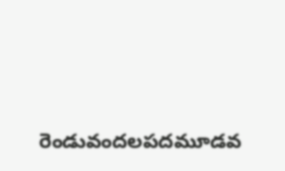రెండువందలపదమూడవ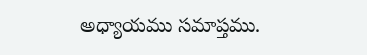అధ్యాయము సమాప్తము.